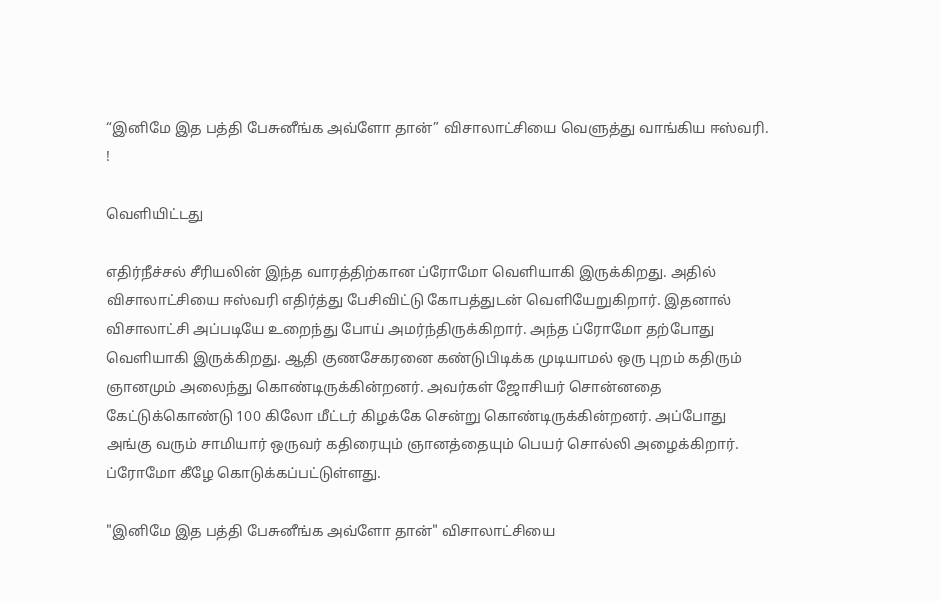“இனிமே இத பத்தி பேசுனீங்க அவ்ளோ தான்” விசாலாட்சியை வெளுத்து வாங்கிய ஈஸ்வரி. !

வெளியிட்டது

எதிர்நீச்சல் சீரியலின் இந்த வாரத்திற்கான ப்ரோமோ வெளியாகி இருக்கிறது. அதில் விசாலாட்சியை ஈஸ்வரி எதிர்த்து பேசிவிட்டு கோபத்துடன் வெளியேறுகிறார். இதனால் விசாலாட்சி அப்படியே உறைந்து போய் அமர்ந்திருக்கிறார். அந்த ப்ரோமோ தற்போது வெளியாகி இருக்கிறது. ஆதி குணசேகரனை கண்டுபிடிக்க முடியாமல் ஒரு புறம் கதிரும் ஞானமும் அலைந்து கொண்டிருக்கின்றனர். அவர்கள் ஜோசியர் சொன்னதை கேட்டுக்கொண்டு 100 கிலோ மீட்டர் கிழக்கே சென்று கொண்டிருக்கின்றனர். அப்போது அங்கு வரும் சாமியார் ஒருவர் கதிரையும் ஞானத்தையும் பெயர் சொல்லி அழைக்கிறார். ப்ரோமோ கீழே கொடுக்கப்பட்டுள்ளது.

"இனிமே இத பத்தி பேசுனீங்க அவ்ளோ தான்" விசாலாட்சியை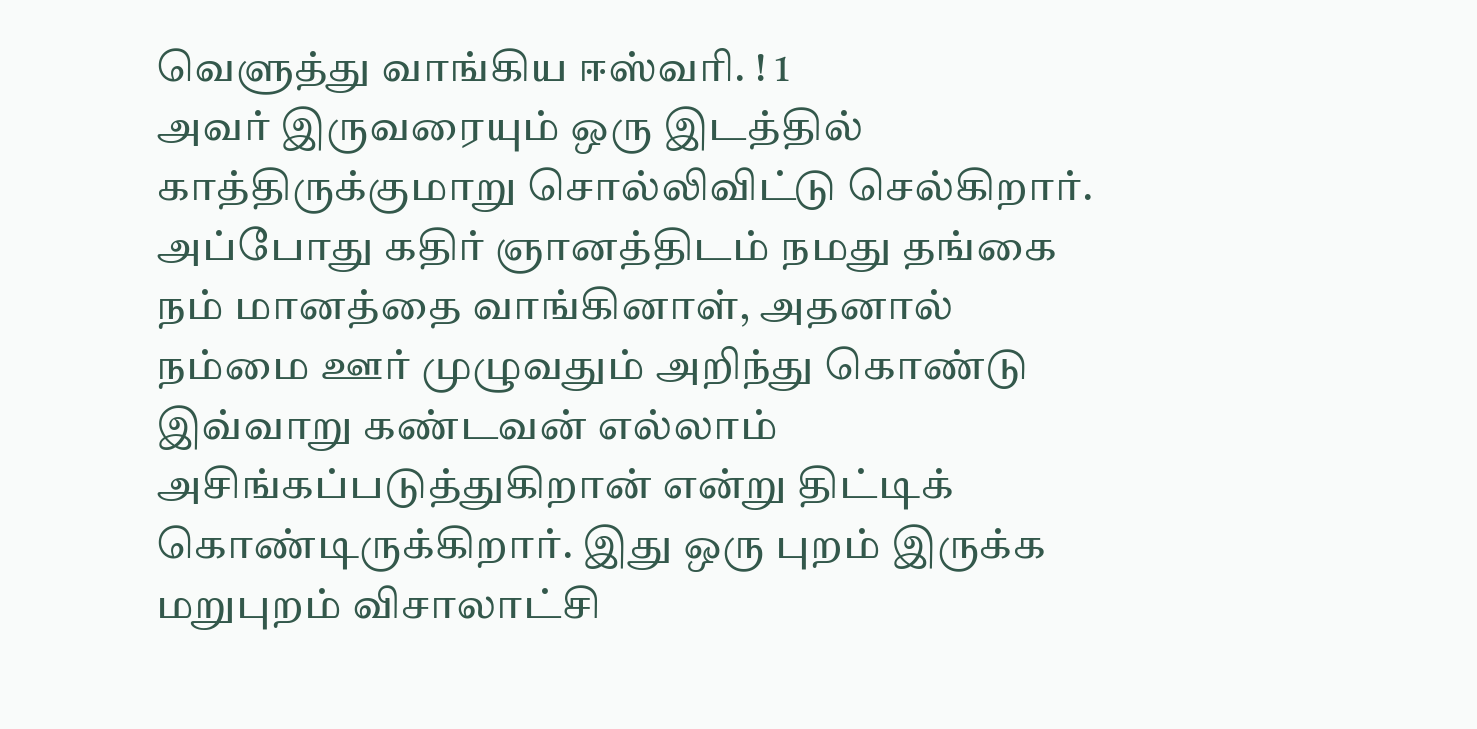வெளுத்து வாங்கிய ஈஸ்வரி. ! 1
அவர் இருவரையும் ஒரு இடத்தில் காத்திருக்குமாறு சொல்லிவிட்டு செல்கிறார். அப்போது கதிர் ஞானத்திடம் நமது தங்கை நம் மானத்தை வாங்கினாள், அதனால் நம்மை ஊர் முழுவதும் அறிந்து கொண்டு இவ்வாறு கண்டவன் எல்லாம் அசிங்கப்படுத்துகிறான் என்று திட்டிக் கொண்டிருக்கிறார். இது ஒரு புறம் இருக்க மறுபுறம் விசாலாட்சி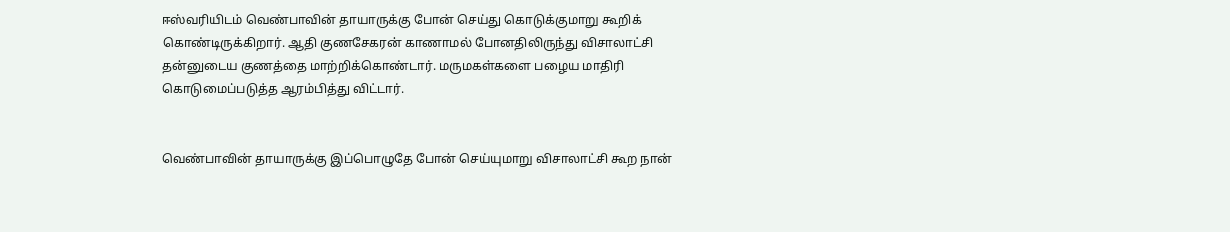ஈஸ்வரியிடம் வெண்பாவின் தாயாருக்கு போன் செய்து கொடுக்குமாறு கூறிக் கொண்டிருக்கிறார். ஆதி குணசேகரன் காணாமல் போனதிலிருந்து விசாலாட்சி தன்னுடைய குணத்தை மாற்றிக்கொண்டார். மருமகள்களை பழைய மாதிரி கொடுமைப்படுத்த ஆரம்பித்து விட்டார்.


வெண்பாவின் தாயாருக்கு இப்பொழுதே போன் செய்யுமாறு விசாலாட்சி கூற நான்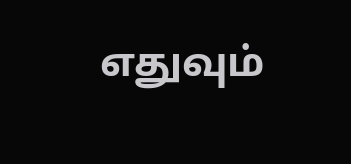எதுவும்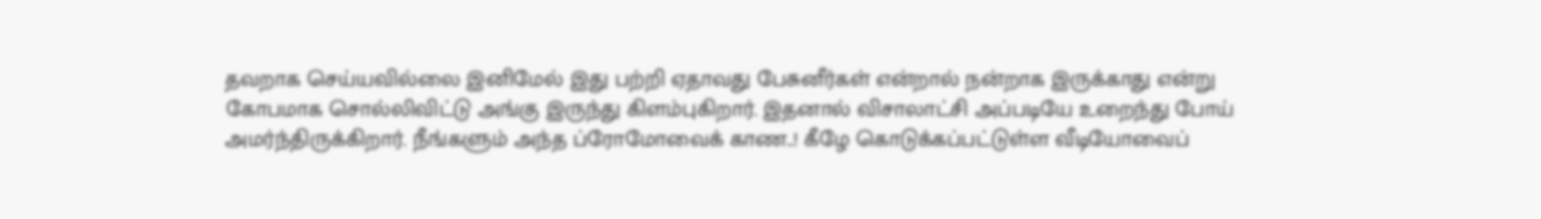தவறாக செய்யவில்லை இனிமேல் இது பற்றி ஏதாவது பேசுனீர்கள் என்றால் நன்றாக இருக்காது என்று கோபமாக சொல்லிவிட்டு அங்கு இருந்து கிளம்புகிறார். இதனால் விசாலாட்சி அப்படியே உறைந்து போய் அமர்ந்திருக்கிறார். நீங்களும் அந்த ப்ரோமோவைக் காண..! கீழே கொடுக்கப்பட்டுள்ள வீடியோவைப்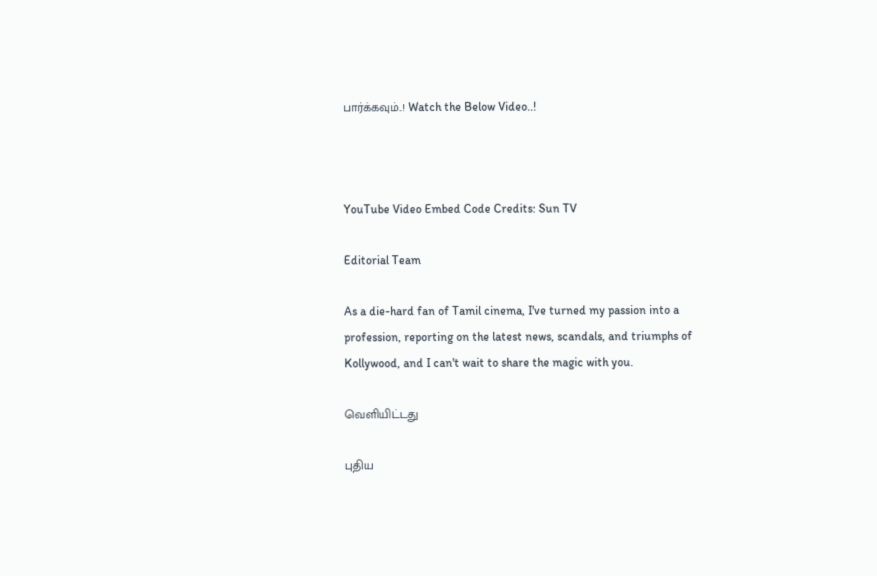பார்க்கவும்..! Watch the Below Video..!



YouTube Video Embed Code Credits: Sun TV

Editorial Team

As a die-hard fan of Tamil cinema, I've turned my passion into a profession, reporting on the latest news, scandals, and triumphs of Kollywood, and I can't wait to share the magic with you.

வெளியிட்டது

புதிய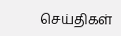செய்திகள்